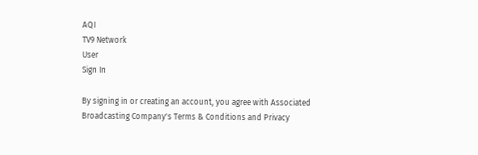AQI
TV9 Network
User
Sign In

By signing in or creating an account, you agree with Associated Broadcasting Company's Terms & Conditions and Privacy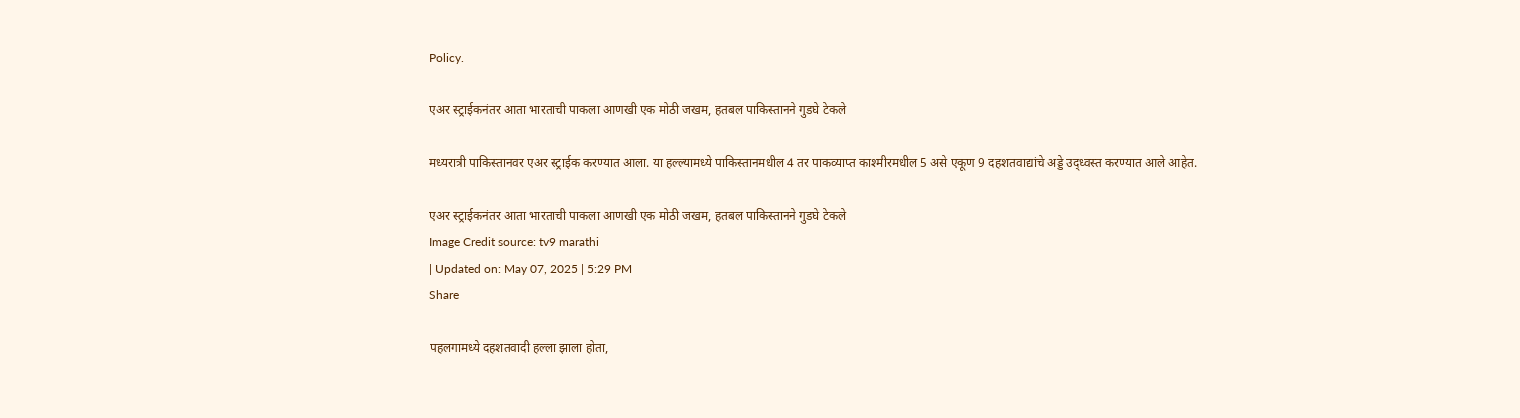Policy.

एअर स्ट्राईकनंतर आता भारताची पाकला आणखी एक मोठी जखम, हतबल पाकिस्तानने गुडघे टेकले

मध्यरात्री पाकिस्तानवर एअर स्ट्राईक करण्यात आला. या हल्ल्यामध्ये पाकिस्तानमधील 4 तर पाकव्याप्त काश्मीरमधील 5 असे एकूण 9 दहशतवाद्यांचे अड्डे उद्ध्वस्त करण्यात आले आहेत.

एअर स्ट्राईकनंतर आता भारताची पाकला आणखी एक मोठी जखम, हतबल पाकिस्तानने गुडघे टेकले
Image Credit source: tv9 marathi
| Updated on: May 07, 2025 | 5:29 PM
Share

पहलगामध्ये दहशतवादी हल्ला झाला होता,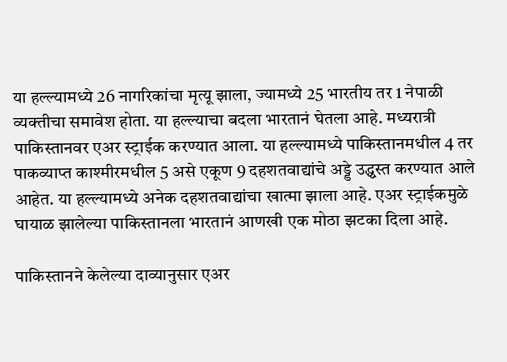या हल्ल्यामध्ये 26 नागरिकांचा मृत्यू झाला, ज्यामध्ये 25 भारतीय तर 1 नेपाळी व्यक्तीचा समावेश होता. या हल्ल्याचा बदला भारतानं घेतला आहे. मध्यरात्री पाकिस्तानवर एअर स्ट्राईक करण्यात आला. या हल्ल्यामध्ये पाकिस्तानमधील 4 तर पाकव्याप्त काश्मीरमधील 5 असे एकूण 9 दहशतवाद्यांचे अड्डे उद्ध्वस्त करण्यात आले आहेत. या हल्ल्यामध्ये अनेक दहशतवाद्यांचा खात्मा झाला आहे. एअर स्ट्राईकमुळे घायाळ झालेल्या पाकिस्तानला भारतानं आणखी एक मोठा झटका दिला आहे.

पाकिस्तानने केलेल्या दाव्यानुसार एअर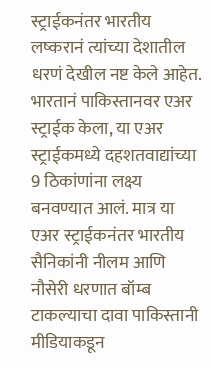स्ट्राईकनंतर भारतीय लष्करानं त्यांच्या देशातील धरणं देखील नष्ट केले आहेत. भारतानं पाकिस्तानवर एअर स्ट्राईक केला, या एअर स्ट्राईकमध्ये दहशतवाद्यांच्या 9 ठिकांणांना लक्ष्य बनवण्यात आलं. मात्र या एअर स्ट्राईकनंतर भारतीय सैनिकांनी नीलम आणि नौसेरी धरणात बॉम्ब टाकल्याचा दावा पाकिस्तानी मीडियाकडून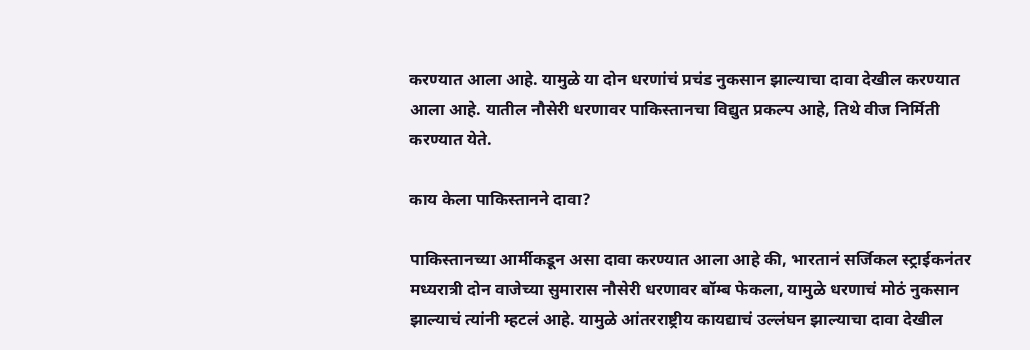करण्यात आला आहे. यामुळे या दोन धरणांचं प्रचंड नुकसान झाल्याचा दावा देखील करण्यात आला आहे. यातील नौसेरी धरणावर पाकिस्तानचा विद्युत प्रकल्प आहे, तिथे वीज निर्मिती करण्यात येते.

काय केला पाकिस्तानने दावा?

पाकिस्तानच्या आर्मीकडून असा दावा करण्यात आला आहे की, भारतानं सर्जिकल स्ट्राईकनंतर मध्यरात्री दोन वाजेच्या सुमारास नौसेरी धरणावर बॉम्ब फेकला, यामुळे धरणाचं मोठं नुकसान झाल्याचं त्यांनी म्हटलं आहे. यामुळे आंतरराष्ट्रीय कायद्याचं उल्लंघन झाल्याचा दावा देखील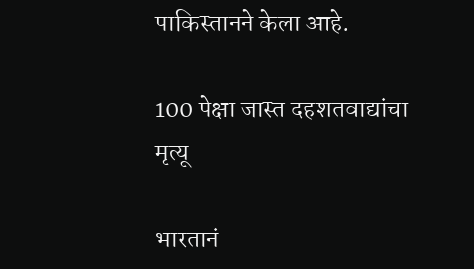पाकिस्तानने केला आहे.

100 पेक्षा जास्त दहशतवाद्यांचा मृत्यू

भारतानं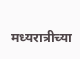मध्यरात्रीच्या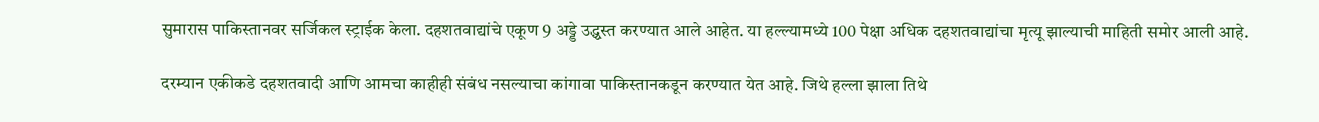सुमारास पाकिस्तानवर सर्जिकल स्ट्राईक केला. दहशतवाद्यांचे एकूण 9 अड्डे उद्ध्वस्त करण्यात आले आहेत. या हल्ल्यामध्ये 100 पेक्षा अधिक दहशतवाद्यांचा मृत्यू झाल्याची माहिती समोर आली आहे.

दरम्यान एकीकडे दहशतवादी आणि आमचा काहीही संबंध नसल्याचा कांगावा पाकिस्तानकडून करण्यात येत आहे. जिथे हल्ला झाला तिथे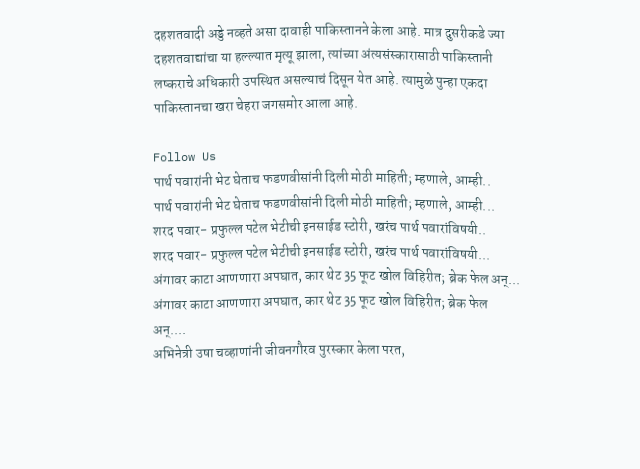दहशतवादी अड्डे नव्हते असा दावाही पाकिस्तानने केला आहे. मात्र दुसरीकडे ज्या दहशतवाद्यांचा या हल्ल्यात मृत्यू झाला, त्यांच्या अंत्यसंस्कारासाठी पाकिस्तानी लष्कराचे अधिकारी उपस्थित असल्याचं दिसून येत आहे. त्यामुळे पुन्हा एकदा पाकिस्तानचा खरा चेहरा जगसमोर आला आहे.

Follow Us
पार्थ पवारांनी भेट घेताच फडणवीसांनी दिली मोठी माहिती; म्हणाले, आम्ही..
पार्थ पवारांनी भेट घेताच फडणवीसांनी दिली मोठी माहिती; म्हणाले, आम्ही...
शरद पवार- प्रफुल्ल पटेल भेटीची इनसाईड स्टोरी, खरंच पार्थ पवारांविषयी..
शरद पवार- प्रफुल्ल पटेल भेटीची इनसाईड स्टोरी, खरंच पार्थ पवारांविषयी...
अंगावर काटा आणणारा अपघात, कार थेट 35 फूट खोल विहिरीत; ब्रेक फेल अन्...
अंगावर काटा आणणारा अपघात, कार थेट 35 फूट खोल विहिरीत; ब्रेक फेल अन्....
अभिनेत्री उषा चव्हाणांनी जीवनगौरव पुरस्कार केला परत,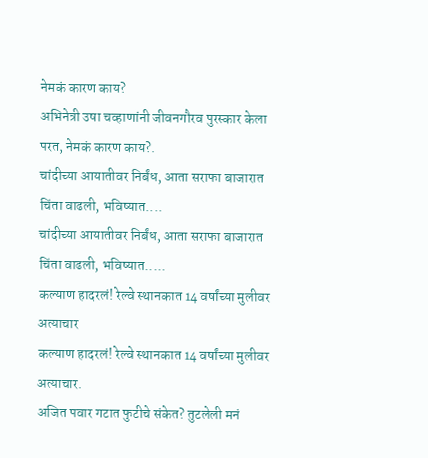नेमकं कारण काय?
अभिनेत्री उषा चव्हाणांनी जीवनगौरव पुरस्कार केला परत, नेमकं कारण काय?.
चांदीच्या आयातीवर निर्बंध, आता सराफा बाजारात चिंता वाढली, भविष्यात....
चांदीच्या आयातीवर निर्बंध, आता सराफा बाजारात चिंता वाढली, भविष्यात.....
कल्याण हादरलं! रेल्वे स्थानकात 14 वर्षांच्या मुलीवर अत्याचार
कल्याण हादरलं! रेल्वे स्थानकात 14 वर्षांच्या मुलीवर अत्याचार.
अजित पवार गटात फुटीचे संकेत? तुटलेली मनं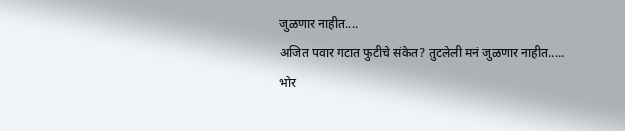जुळणार नाहीत....
अजित पवार गटात फुटीचे संकेत? तुटलेली मनं जुळणार नाहीत.....
भोर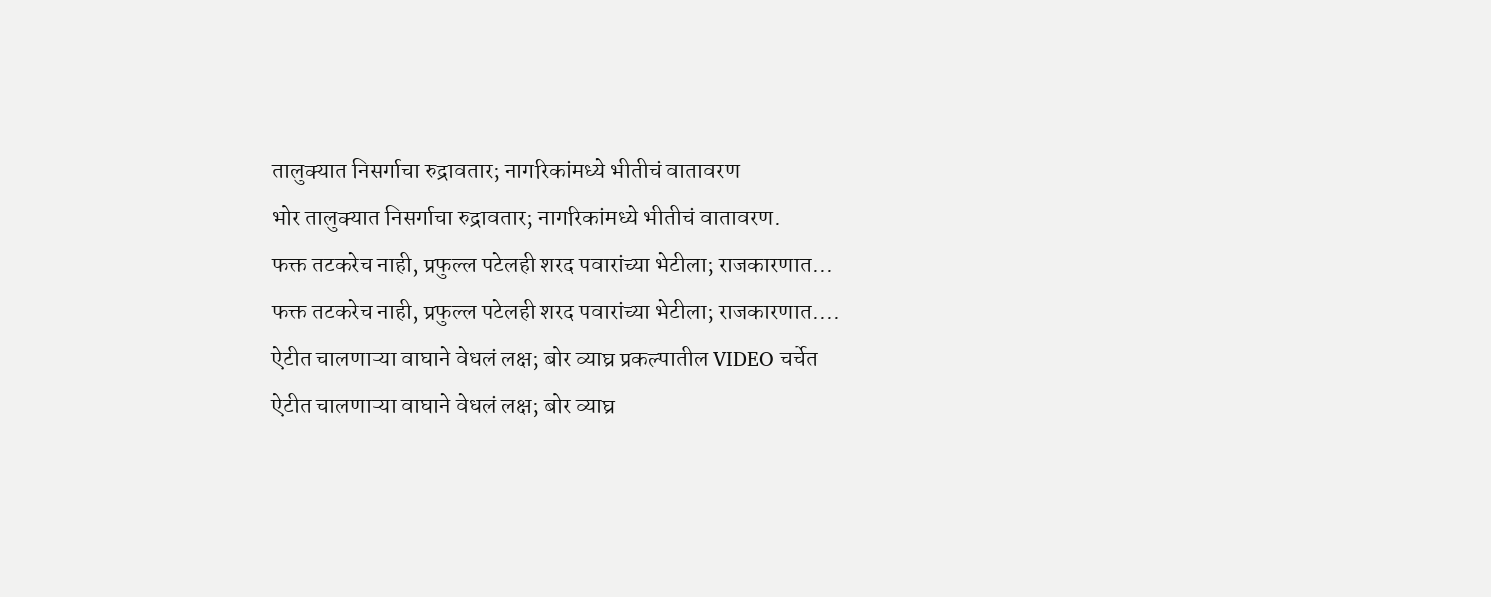तालुक्यात निसर्गाचा रुद्रावतार; नागरिकांमध्ये भीतीचं वातावरण
भोर तालुक्यात निसर्गाचा रुद्रावतार; नागरिकांमध्ये भीतीचं वातावरण.
फक्त तटकरेच नाही, प्रफुल्ल पटेलही शरद पवारांच्या भेटीला; राजकारणात...
फक्त तटकरेच नाही, प्रफुल्ल पटेलही शरद पवारांच्या भेटीला; राजकारणात....
ऐटीत चालणाऱ्या वाघाने वेधलं लक्ष; बोर व्याघ्र प्रकल्पातील VIDEO चर्चेत
ऐटीत चालणाऱ्या वाघाने वेधलं लक्ष; बोर व्याघ्र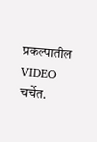प्रकल्पातील VIDEO चर्चेत.